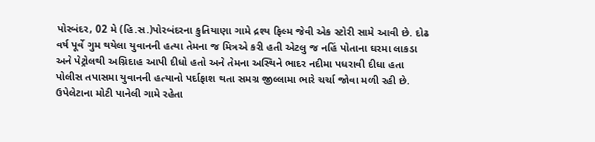પોરબંદર, 02 મે (હિ.સ.)પોરબંદરના કુતિયાણા ગામે દ્રશ્ય ફિલ્મ જેવી એક સ્ટોરી સામે આવી છે. દોઢ વર્ષ પૂર્વે ગુમ થયેલા યુવાનની હત્યા તેમના જ મિત્રએ કરી હતી એટલુ જ નહિં પોતાના ઘરમા લાકડા અને પેટ્રોલથી અગ્નિદાહ આપી દીધો હતો અને તેમના અસ્થિને ભાદર નદીમા પધરાવી દીધા હતા પોલીસ તપાસમા યુવાનની હત્યાનો પર્દાફાશ થતા સમગ્ર જીલ્લામા ભારે ચર્ચા જોવા મળી રહી છે.
ઉપેલેટાના મોટી પાનેલી ગામે રહેતા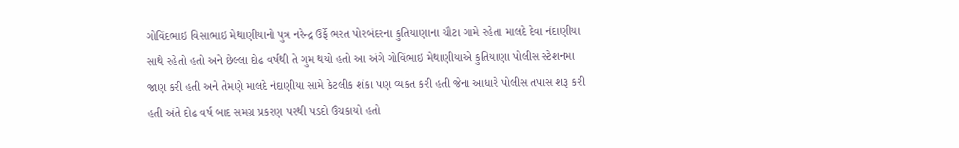ગોવિંદભાઇ વિસાભાઇ મેથાણીયાનો પુત્ર નરેન્દ્ર ઉર્ફે ભરત પોરબંદરના કુતિયાણાના ચૌટા ગામે રહેતા માલદે દેવા નંદાણીયા સાથે રહેતો હતો અને છેલ્લા દોઢ વર્ષથી તે ગુમ થયો હતો આ અંગે ગોવિંભાઇ મેથાણીયાએ કુતિયાણા પોલીસ સ્ટેશનમા જાણ કરી હતી અને તેમણે માલદે નંદાણીયા સામે કેટલીક શંકા પણ વ્યકત કરી હતી જેના આધારે પોલીસ તપાસ શરૂ કરી હતી અંતે દોઢ વર્ષ બાદ સમગ્ર પ્રકરણ પરથી પડદો ઉંચકાયો હતો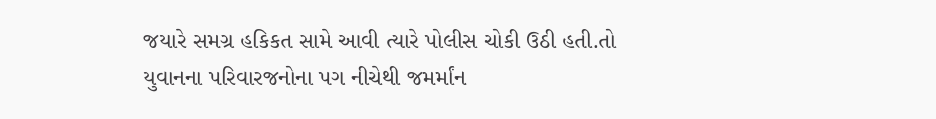જયારે સમગ્ર હકિકત સામે આવી ત્યારે પોલીસ ચોકી ઉઠી હતી.તો યુવાનના પરિવારજનોના પગ નીચેથી જમર્માંન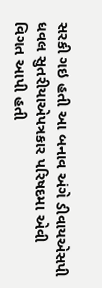સરકી ગઇ હતી આ બનાવ અંગે ડીવાયએસપી ધવલ સુતરીયાએપત્રકાર પરિષદમા એવી વિગત આપી હતી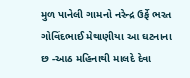મુળ પાનેલી ગામનો નરેન્દ્ર ઉર્ફે ભરત ગોવિંદભાઈ મેથાણીયા આ ઘટનાના છ -આઠ મહિનાથી માલદે દેવા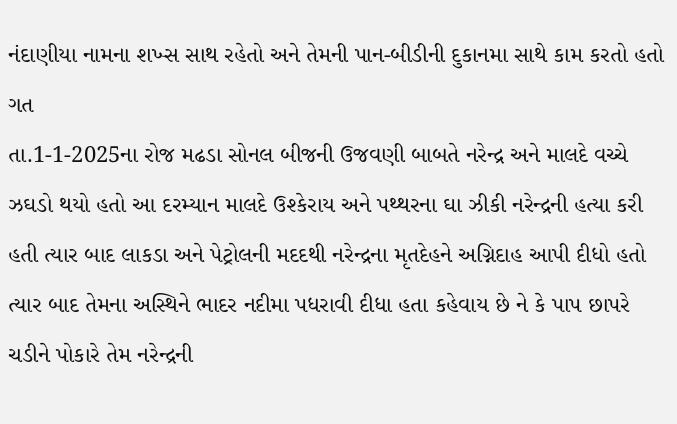નંદાણીયા નામના શખ્સ સાથ રહેતો અને તેમની પાન-બીડીની દુકાનમા સાથે કામ કરતો હતો ગત
તા.1-1-2025ના રોજ મઢડા સોનલ બીજની ઉજવણી બાબતે નરેન્દ્ર અને માલદે વચ્ચે ઝઘડો થયો હતો આ દરમ્યાન માલદે ઉશ્કેરાય અને પથ્થરના ઘા ઝીકી નરેન્દ્રની હત્યા કરી હતી ત્યાર બાદ લાકડા અને પેટ્રોલની મદદથી નરેન્દ્રના મૃતદેહને અગ્નિદાહ આપી દીધો હતો ત્યાર બાદ તેમના અસ્થિને ભાદર નદીમા પધરાવી દીધા હતા કહેવાય છે ને કે પાપ છાપરે ચડીને પોકારે તેમ નરેન્દ્રની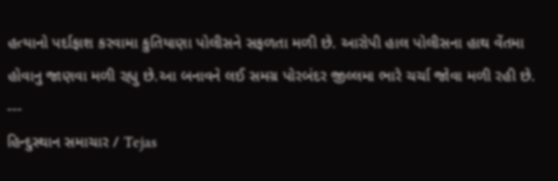હત્યાનો પર્દાફાશ કરવામા કુતિયાણા પોલીસને સફળતા મળી છે. આરોપી હાલ પોલીસના હાથ વેંતમા હોવાનુ જાણવા મળી રહ્યુ છે.આ બનાવને લઈ સમગ્ર પોરબંદર જીલ્લમા ભારે ચર્ચા જોવા મળી રહી છે.
---
હિન્દુસ્થાન સમાચાર / Tejas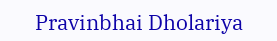Pravinbhai Dholariya